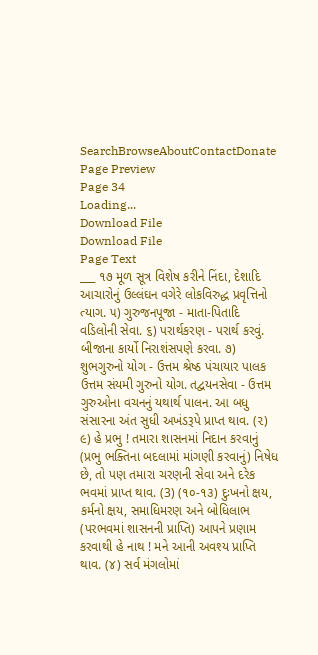SearchBrowseAboutContactDonate
Page Preview
Page 34
Loading...
Download File
Download File
Page Text
___ ૧૭ મૂળ સૂત્ર વિશેષ કરીને નિંદા, દેશાદિ આચારોનું ઉલ્લંઘન વગેરે લોકવિરુદ્ધ પ્રવૃત્તિનો ત્યાગ. ૫) ગુરુજનપૂજા - માતા-પિતાદિ વડિલોની સેવા. ૬) પરાર્થકરણ - પરાર્થ કરવું. બીજાના કાર્યો નિરાશંસપણે કરવા. ૭) શુભગુરુનો યોગ - ઉત્તમ શ્રેષ્ઠ પંચાયાર પાલક ઉત્તમ સંયમી ગુરુનો યોગ. તદ્વયનસેવા - ઉત્તમ ગુરુઓના વચનનું યથાર્થ પાલન. આ બધુ સંસારના અંત સુધી અખંડરૂપે પ્રાપ્ત થાવ. (૨) ૯) હે પ્રભુ ! તમારા શાસનમાં નિદાન કરવાનું (પ્રભુ ભક્તિના બદલામાં માંગણી કરવાનું) નિષેધ છે, તો પણ તમારા ચરણની સેવા અને દરેક ભવમાં પ્રાપ્ત થાવ. (3) (૧૦-૧૩) દુઃખનો ક્ષય, કર્મનો ક્ષય, સમાધિમરણ અને બોધિલાભ (પરભવમાં શાસનની પ્રાપ્તિ) આપને પ્રણામ કરવાથી હે નાથ ! મને આની અવશ્ય પ્રાપ્તિ થાવ. (૪) સર્વ મંગલોમાં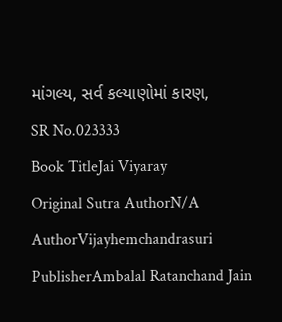માંગલ્ય, સર્વ કલ્યાણોમાં કારણ,
SR No.023333
Book TitleJai Viyaray
Original Sutra AuthorN/A
AuthorVijayhemchandrasuri
PublisherAmbalal Ratanchand Jain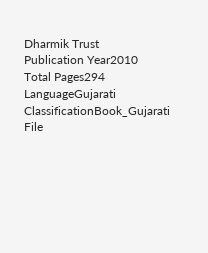Dharmik Trust
Publication Year2010
Total Pages294
LanguageGujarati
ClassificationBook_Gujarati
File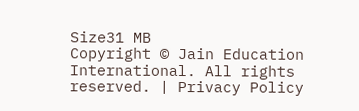Size31 MB
Copyright © Jain Education International. All rights reserved. | Privacy Policy